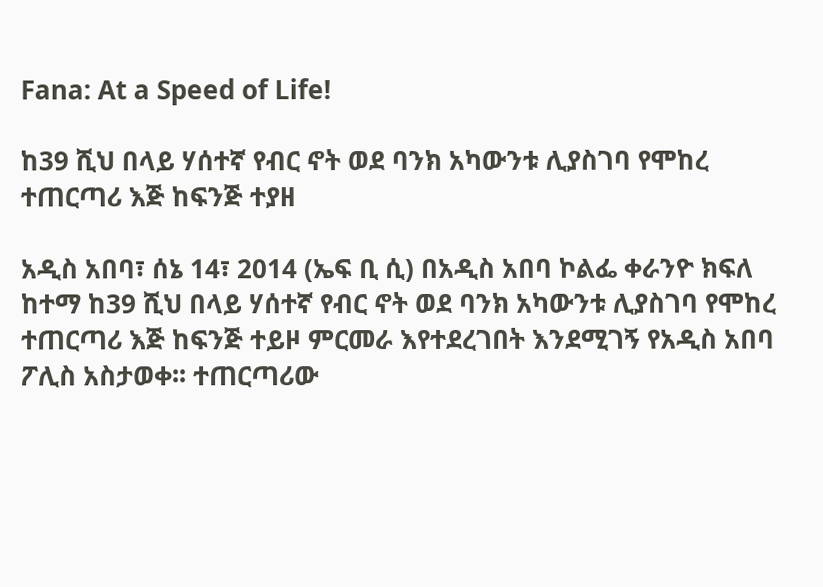Fana: At a Speed of Life!

ከ39 ሺህ በላይ ሃሰተኛ የብር ኖት ወደ ባንክ አካውንቱ ሊያስገባ የሞከረ ተጠርጣሪ እጅ ከፍንጅ ተያዘ

አዲስ አበባ፣ ሰኔ 14፣ 2014 (ኤፍ ቢ ሲ) በአዲስ አበባ ኮልፌ ቀራንዮ ክፍለ ከተማ ከ39 ሺህ በላይ ሃሰተኛ የብር ኖት ወደ ባንክ አካውንቱ ሊያስገባ የሞከረ ተጠርጣሪ እጅ ከፍንጅ ተይዞ ምርመራ እየተደረገበት እንደሚገኝ የአዲስ አበባ ፖሊስ አስታወቀ፡፡ ተጠርጣሪው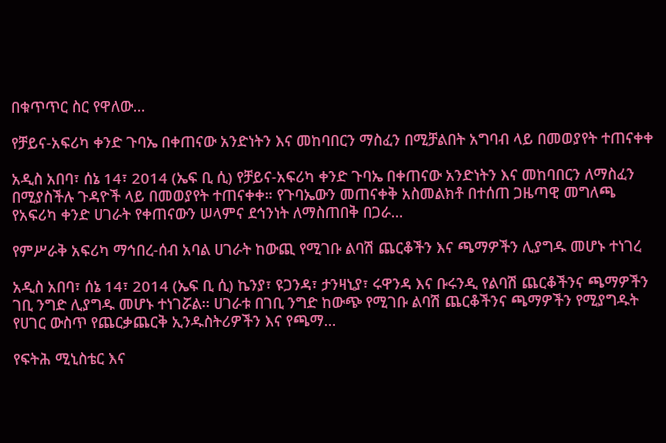በቁጥጥር ስር የዋለው…

የቻይና-አፍሪካ ቀንድ ጉባኤ በቀጠናው አንድነትን እና መከባበርን ማስፈን በሚቻልበት አግባብ ላይ በመወያየት ተጠናቀቀ

አዲስ አበባ፣ ሰኔ 14፣ 2014 (ኤፍ ቢ ሲ) የቻይና-አፍሪካ ቀንድ ጉባኤ በቀጠናው አንድነትን እና መከባበርን ለማስፈን በሚያስችሉ ጉዳዮች ላይ በመወያየት ተጠናቀቀ። የጉባኤውን መጠናቀቅ አስመልክቶ በተሰጠ ጋዜጣዊ መግለጫ የአፍሪካ ቀንድ ሀገራት የቀጠናውን ሠላምና ደኅንነት ለማስጠበቅ በጋራ…

የምሥራቅ አፍሪካ ማኅበረ-ሰብ አባል ሀገራት ከውጪ የሚገቡ ልባሽ ጨርቆችን እና ጫማዎችን ሊያግዱ መሆኑ ተነገረ

አዲስ አበባ፣ ሰኔ 14፣ 2014 (ኤፍ ቢ ሲ) ኬንያ፣ ዩጋንዳ፣ ታንዛኒያ፣ ሩዋንዳ እና ቡሩንዲ የልባሽ ጨርቆችንና ጫማዎችን ገቢ ንግድ ሊያግዱ መሆኑ ተነገሯል፡፡ ሀገራቱ በገቢ ንግድ ከውጭ የሚገቡ ልባሽ ጨርቆችንና ጫማዎችን የሚያግዱት የሀገር ውስጥ የጨርቃጨርቅ ኢንዱስትሪዎችን እና የጫማ…

የፍትሕ ሚኒስቴር እና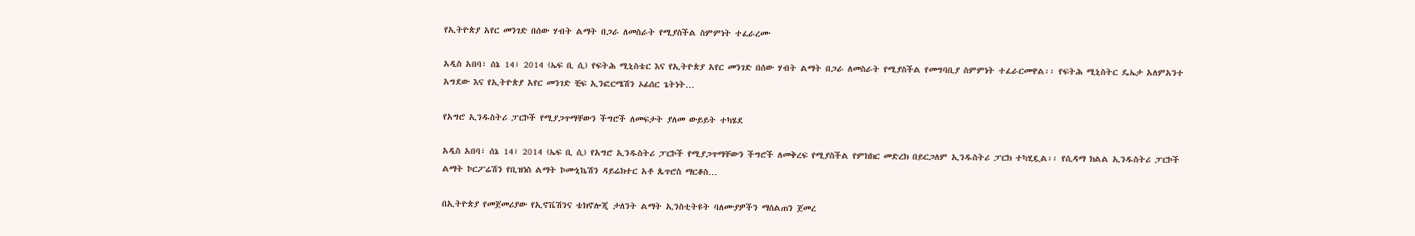የኢትዮጵያ አየር መንገድ በሰው ሃብት ልማት በጋራ ለመስራት የሚያስችል ስምምነት ተፈራረሙ

አዲስ አበባ፣ ሰኔ 14፣ 2014 (ኤፍ ቢ ሲ) የፍትሕ ሚኒስቴር እና የኢትዮጵያ አየር መንገድ በሰው ሃብት ልማት በጋራ ለመስራት የሚያስችል የመግባቢያ ስምምነት ተፈራርመዋል፡፡ የፍትሕ ሚኒስትር ዴኤታ አለምአንተ አግደው እና የኢትዮጵያ አየር መንገድ ቺፍ ኢንፎርሜሽን ኦፊሰር ጌትነት…

የአግሮ ኢንዱስትሪ ፓርኮች የሚያጋጥማቸውን ችግሮች ለመፍታት ያለመ ውይይት ተካሄደ

አዲስ አበባ፣ ሰኔ 14፣ 2014 (ኤፍ ቢ ሲ) የአግሮ ኢንዱስትሪ ፓርኮች የሚያጋጥማቸውን ችግሮች ለመቅረፍ የሚያስችል የምክክር መድረክ በይርጋለም ኢንዱስትሪ ፓርክ ተካሂዷል፡፡ የሲዳማ ክልል ኢንዱስትሪ ፓርኮች ልማት ኮርፖሬሽን የቢዝነስ ልማት ኮሙኒኬሽን ዳይሬክተር አቶ ጴጥሮስ ማርቆስ…

በኢትዮጵያ የመጀመሪያው የኢኖቬሽንና ቴክኖሎጂ ታለንት ልማት ኢንስቲትዩት ባለሙያዎችን ማሰልጠን ጀመረ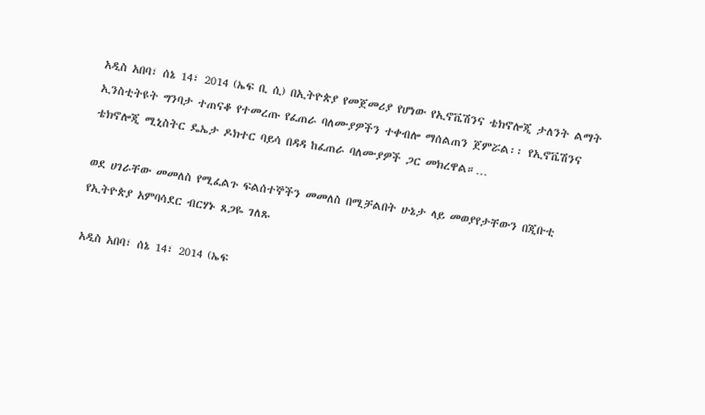አዲስ አበባ፣ ሰኔ 14፣ 2014 (ኤፍ ቢ ሲ) በኢትዮጵያ የመጀመሪያ የሆነው የኢኖቬሽንና ቴክኖሎጂ ታለንት ልማት ኢንስቲትዩት ግንባታ ተጠናቆ የተመረጡ የፈጠራ ባለሙያዎችን ተቀብሎ ማሰልጠን ጀምሯል፡፡ የኢኖቬሽንና ቴክኖሎጂ ሚኒስትር ዴኤታ ዶክተር ባይሳ በዳዳ ከፈጠራ ባለሙያዎች ጋር መክረዋል።…

ወደ ሀገራቸው መመለስ የሚፈልጉ ፍልሰተኞችን መመለስ በሚቻልበት ሁኔታ ላይ መወያየታቸውን በጂቡቲ የኢትዮጵያ አምባሳደር ብርሃኑ ጸጋዬ ገለጹ

አዲስ አበባ፣ ሰኔ 14፣ 2014 (ኤፍ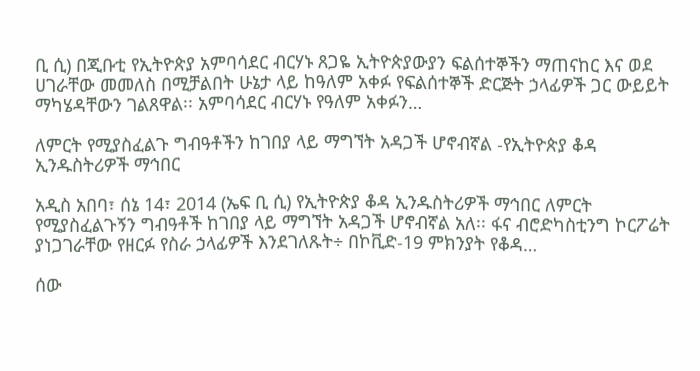ቢ ሲ) በጂቡቲ የኢትዮጵያ አምባሳደር ብርሃኑ ጸጋዬ ኢትዮጵያውያን ፍልሰተኞችን ማጠናከር እና ወደ ሀገራቸው መመለስ በሚቻልበት ሁኔታ ላይ ከዓለም አቀፉ የፍልሰተኞች ድርጅት ኃላፊዎች ጋር ውይይት ማካሄዳቸውን ገልጸዋል፡፡ አምባሳደር ብርሃኑ የዓለም አቀፉን…

ለምርት የሚያስፈልጉ ግብዓቶችን ከገበያ ላይ ማግኘት አዳጋች ሆኖብኛል -የኢትዮጵያ ቆዳ ኢንዱስትሪዎች ማኅበር

አዲስ አበባ፣ ሰኔ 14፣ 2014 (ኤፍ ቢ ሲ) የኢትዮጵያ ቆዳ ኢንዱስትሪዎች ማኅበር ለምርት የሚያስፈልጉኝን ግብዓቶች ከገበያ ላይ ማግኘት አዳጋች ሆኖብኛል አለ፡፡ ፋና ብሮድካስቲንግ ኮርፖሬት ያነጋገራቸው የዘርፉ የስራ ኃላፊዎች እንደገለጹት÷ በኮቪድ-19 ምክንያት የቆዳ…

ሰው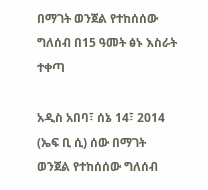በማገት ወንጀል የተከሰሰው ግለሰብ በ15 ዓመት ፅኑ እስራት ተቀጣ

አዲስ አበባ፣ ሰኔ 14፣ 2014 (ኤፍ ቢ ሲ) ሰው በማገት ወንጀል የተከሰሰው ግለሰብ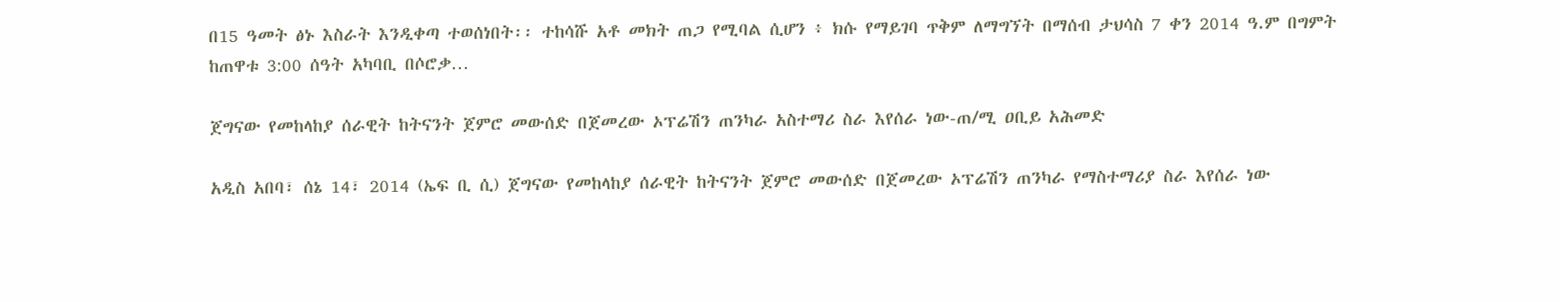በ15 ዓመት ፅኑ እስራት እንዲቀጣ ተወሰነበት፡፡ ተከሳሹ አቶ መክት ጠጋ የሚባል ሲሆን ፥ ክሱ የማይገባ ጥቅም ለማግኘት በማሰብ ታህሳስ 7 ቀን 2014 ዓ.ም በግምት ከጠዋቱ 3:00 ሰዓት አካባቢ በሶሮቃ…

ጀግናው የመከላከያ ሰራዊት ከትናንት ጀምሮ መውሰድ በጀመረው ኦፕሬሽን ጠንካራ አስተማሪ ስራ እየሰራ ነው-ጠ/ሚ ዐቢይ አሕመድ

አዲስ አበባ፣ ሰኔ 14፣ 2014 (ኤፍ ቢ ሲ) ጀግናው የመከላከያ ሰራዊት ከትናንት ጀምሮ መውሰድ በጀመረው ኦፕሬሽን ጠንካራ የማስተማሪያ ስራ እየሰራ ነው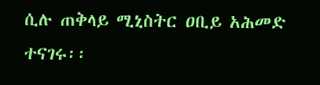ሲሉ ጠቅላይ ሚኒስትር ዐቢይ አሕመድ ተናገሩ፡፡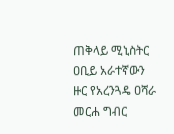ጠቅላይ ሚኒስትር ዐቢይ አራተኛውን ዙር የአረንጓዴ ዐሻራ መርሐ ግብር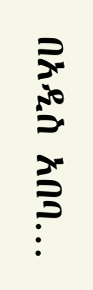በአዲስ አበባ…